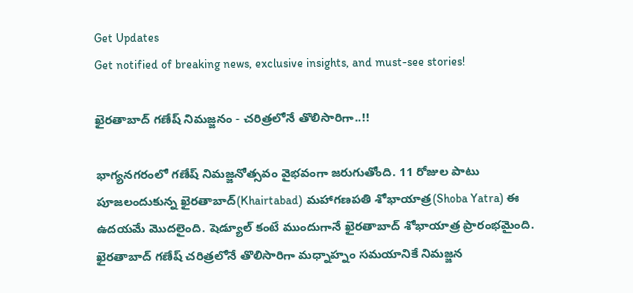Get Updates
Get notified of breaking news, exclusive insights, and must-see stories!

ఖైరతాబాద్ గణేష్ నిమజ్జనం - చరిత్రలోనే తొలిసారిగా..!!

భాగ్యనగరంలో గణేష్ నిమజ్జనోత్సవం వైభవంగా జరుగుతోంది. 11 రోజుల పాటు పూజలందుకున్న ఖైరతాబాద్(Khairtabad) మహాగణపతి శోభాయాత్ర(Shoba Yatra) ఈ ఉదయమే మొదలైంది. షెడ్యూల్ కంటే ముందుగానే ఖైరతాబాద్ శోభాయాత్ర ప్రారంభమైంది. ఖైరతాబాద్ గణేష్ చరిత్రలోనే తొలిసారిగా మధ్నాహ్నం సమయానికే నిమజ్జన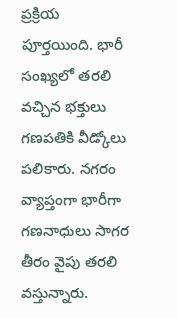ప్రక్రియ పూర్తయింది. భారీ సంఖ్యలో తరలి వచ్చిన భక్తులు గణపతికి వీడ్కోలు పలికారు. నగరం వ్యాప్తంగా భారీగా గణనాధులు సాగర తీరం వైపు తరలి వస్తున్నారు.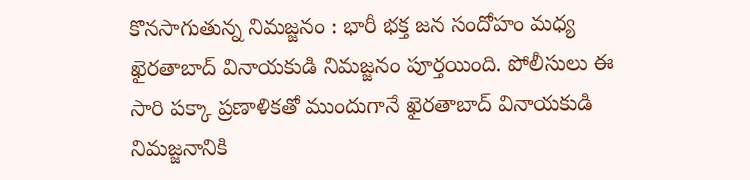కొనసాగుతున్న నిమజ్జనం : భారీ భక్త జన సందోహం మధ్య ఖైరతాబాద్ వినాయకుడి నిమజ్జనం పూర్తయింది. పోలీసులు ఈ సారి పక్కా ప్రణాళికతో ముందుగానే ఖైరతాబాద్ వినాయకుడి నిమజ్జనానికి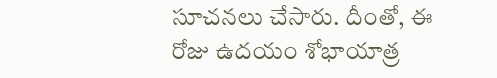సూచనలు చేసారు. దీంతో, ఈ రోజు ఉదయం శోభాయాత్ర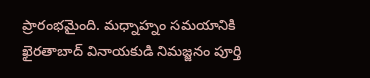ప్రారంభమైంది. మధ్నాహ్నం సమయానికి ఖైరతాబాద్ వినాయకుడి నిమజ్జనం పూర్తి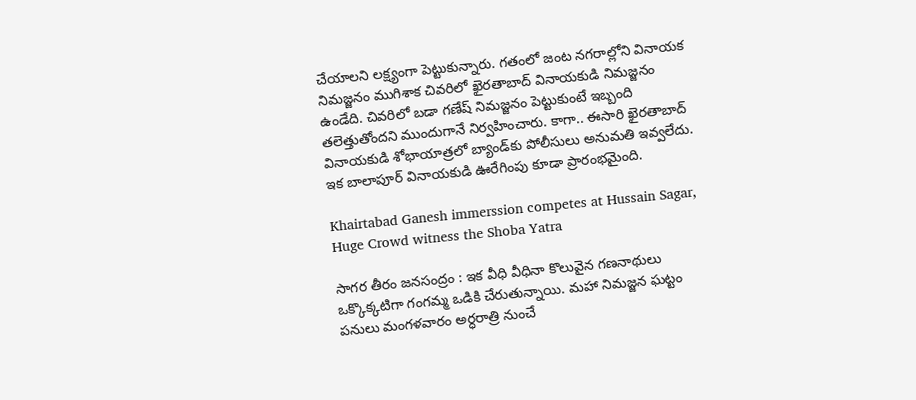చేయాలని లక్ష్యంగా పెట్టుకున్నారు. గతంలో జంట నగరాల్లోని వినాయక నిమజ్జనం ముగిశాక చివరిలో ఖైరతాబాద్ వినాయకుడి నిమజ్జనం ఉండేది. చివరిలో బడా గణేష్ నిమజ్జనం పెట్టుకుంటే ఇబ్బంది తలెత్తుతోందని ముందుగానే నిర్వహించారు. కాగా.. ఈసారి ఖైరతాబాద్ వినాయకుడి శోభాయాత్రలో బ్యాండ్‌కు పోలీసులు అనుమతి ఇవ్వలేదు. ఇక బాలాపూర్ వినాయకుడి ఊరేగింపు కూడా ప్రారంభమైంది.

Khairtabad Ganesh immerssion competes at Hussain Sagar, Huge Crowd witness the Shoba Yatra

సాగర తీరం జనసంద్రం : ఇక వీధి వీధినా కొలువైన గణనాథులు ఒక్కొక్కటిగా గంగమ్మ ఒడికి చేరుతున్నాయి. మహా నిమజ్జన ఘట్టం పనులు మంగళవారం అర్ధరాత్రి నుంచే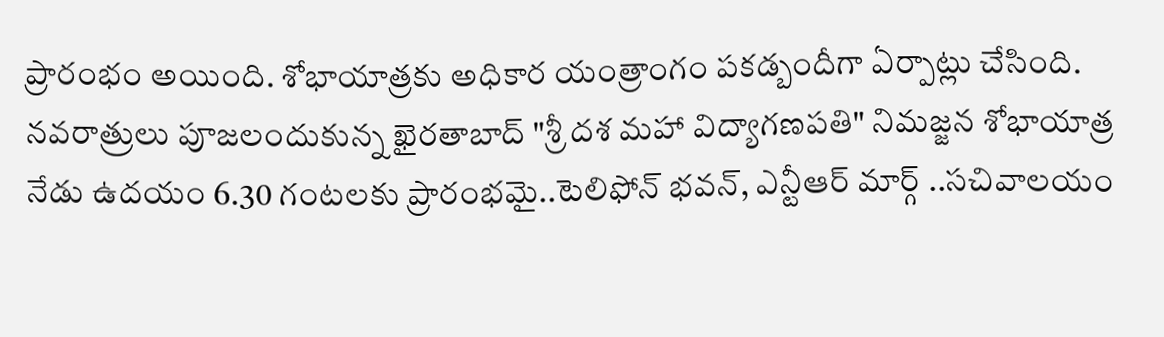ప్రారంభం అయింది. శోభాయాత్రకు అధికార యంత్రాంగం పకడ్బందీగా ఏర్పాట్లు చేసింది. నవరాత్రులు పూజలందుకున్న ఖైరతాబాద్‌ "శ్రీ దశ మహా విద్యాగణపతి" నిమజ్జన శోభాయాత్ర నేడు ఉద‌యం 6.30 గంటలకు ప్రారంభమై..టెలిఫోన్‌ భవన్, ఎన్టీఆర్ మార్గ్ ..సచివాలయం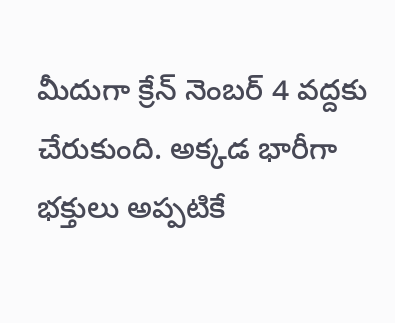మీదుగా క్రేన్ నెంబర్ 4 వద్దకు చేరుకుంది. అక్కడ భారీగా భక్తులు అప్పటికే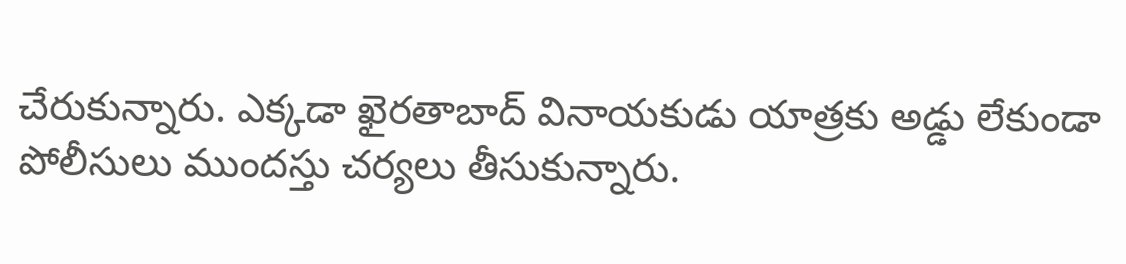చేరుకున్నారు. ఎక్కడా ఖైరతాబాద్ వినాయకుడు యాత్రకు అడ్డు లేకుండా పోలీసులు ముందస్తు చర్యలు తీసుకున్నారు.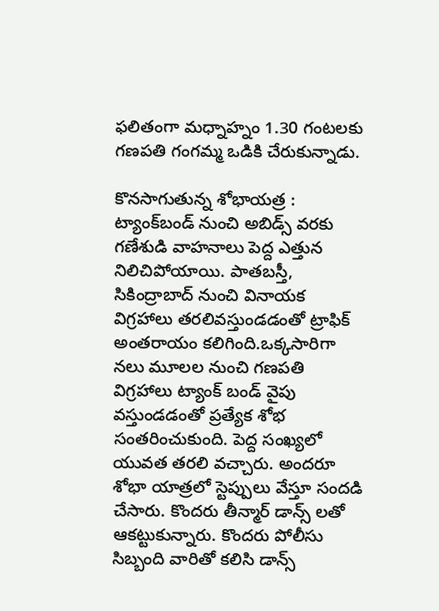ఫలితంగా మధ్నాహ్నం 1.30 గంటలకు గణపతి గంగమ్మ ఒడికి చేరుకున్నాడు.

కొనసాగుతున్న శోభాయత్ర : ట్యాంక్‌బండ్‌ నుంచి అబిడ్స్‌ వరకు గణేశుడి వాహనాలు పెద్ద ఎత్తున నిలిచిపోయాయి. పాతబస్తీ, సికింద్రాబాద్‌ నుంచి వినాయక విగ్రహాలు త‌ర‌లివ‌స్తుండ‌డంతో ట్రాఫిక్ అంత‌రాయం క‌లిగింది.ఒక్క‌సారిగా న‌లు మూల‌ల నుంచి గ‌ణ‌ప‌తి విగ్ర‌హాలు ట్యాంక్ బండ్ వైపు వ‌స్తుండ‌డంతో ప్ర‌త్యేక శోభ సంత‌రించుకుంది. పెద్ద సంఖ్యలో యువత తరలి వచ్చారు. అందరూ శోభా యాత్రలో స్టెప్పులు వేస్తూ సందడి చేసారు. కొందరు తీన్మార్ డాన్స్ లతో ఆకట్టుకున్నారు. కొందరు పోలీసు సిబ్బంది వారితో కలిసి డాన్స్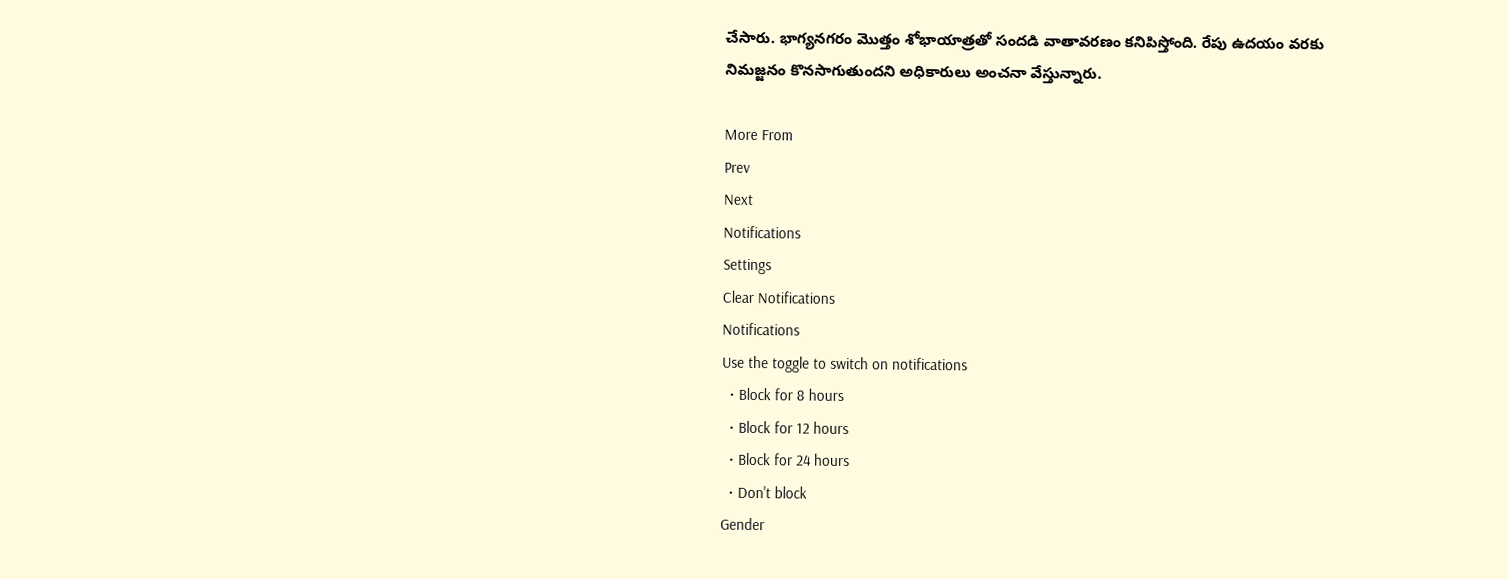చేసారు. భాగ్యనగరం మొత్తం శోభాయాత్రతో సందడి వాతావరణం కనిపిస్తోంది. రేపు ఉదయం వరకు నిమజ్జనం కొనసాగుతుందని అధికారులు అంచనా వేస్తున్నారు.

More From
Prev
Next
Notifications
Settings
Clear Notifications
Notifications
Use the toggle to switch on notifications
  • Block for 8 hours
  • Block for 12 hours
  • Block for 24 hours
  • Don't block
Gender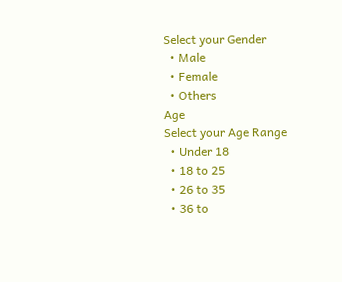Select your Gender
  • Male
  • Female
  • Others
Age
Select your Age Range
  • Under 18
  • 18 to 25
  • 26 to 35
  • 36 to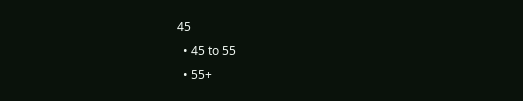45
  • 45 to 55
  • 55+